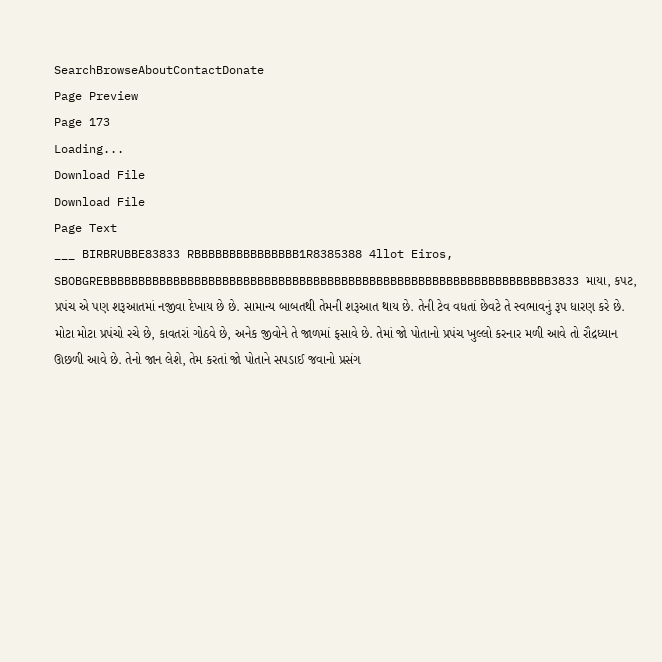SearchBrowseAboutContactDonate
Page Preview
Page 173
Loading...
Download File
Download File
Page Text
___ BIRBRUBBE83833 RBBBBBBBBBBBBBBB1R8385388 4llot Eiros, SBOBGREBBBBBBBBBBBBBBBBBBBBBBBBBBBBBBBBBBBBBBBBBBBBBBBBBBBBBBBBBBBBBBBB3833 માયા, કપટ, પ્રપંચ એ પણ શરૂઆતમાં નજીવા દેખાય છે છે. સામાન્ય બાબતથી તેમની શરૂઆત થાય છે. તેની ટેવ વધતાં છેવટે તે સ્વભાવનું રૂપ ધારણ કરે છે. મોટા મોટા પ્રપંચો રચે છે, કાવતરાં ગોઠવે છે, અનેક જીવોને તે જાળમાં ફસાવે છે. તેમાં જો પોતાનો પ્રપંચ ખુલ્લો કરનાર મળી આવે તો રૌદ્રધ્યાન ઊછળી આવે છે. તેનો જાન લેશે, તેમ કરતાં જો પોતાને સપડાઈ જવાનો પ્રસંગ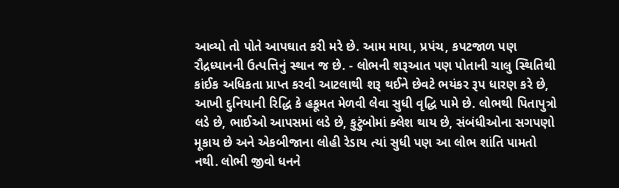આવ્યો તો પોતે આપઘાત કરી મરે છે. આમ માયા, પ્રપંચ, કપટજાળ પણ રૌદ્રધ્યાનની ઉત્પત્તિનું સ્થાન જ છે. - લોભની શરૂઆત પણ પોતાની ચાલુ સ્થિતિથી કાંઈક અધિકતા પ્રાપ્ત કરવી આટલાથી શરૂ થઈને છેવટે ભયંકર રૂપ ધારણ કરે છે, આખી દુનિયાની રિદ્ધિ કે હકૂમત મેળવી લેવા સુધી વૃદ્ધિ પામે છે. લોભથી પિતાપુત્રો લડે છે, ભાઈઓ આપસમાં લડે છે, કુટુંબોમાં ક્લેશ થાય છે, સંબંધીઓના સગપણો મૂકાય છે અને એકબીજાના લોહી રેડાય ત્યાં સુધી પણ આ લોભ શાંતિ પામતો નથી. લોભી જીવો ધનને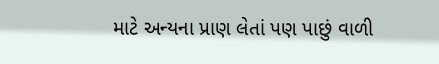માટે અન્યના પ્રાણ લેતાં પણ પાછું વાળી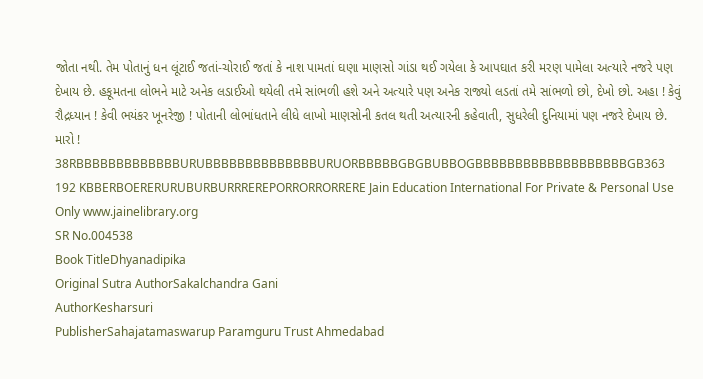જોતા નથી. તેમ પોતાનું ધન લૂંટાઈ જતાં-ચોરાઈ જતાં કે નાશ પામતાં ઘણા માણસો ગાંડા થઈ ગયેલા કે આપઘાત કરી મરણ પામેલા અત્યારે નજરે પણ દેખાય છે. હકૂમતના લોભને માટે અનેક લડાઈઓ થયેલી તમે સાંભળી હશે અને અત્યારે પણ અનેક રાજ્યો લડતાં તમે સાંભળો છો, દેખો છો. અહા ! કેવું રૌદ્રધ્યાન ! કેવી ભયંકર ખૂનરેજી ! પોતાની લોભાંધતાને લીધે લાખો માણસોની કતલ થતી અત્યારની કહેવાતી, સુધરેલી દુનિયામાં પણ નજરે દેખાય છે. મારો ! 38RBBBBBBBBBBBBBURUBBBBBBBBBBBBBBURUORBBBBBGBGBUBBOGBBBBBBBBBBBBBBBBBBBGB363 192 KBBERBOERERURUBURBURRREREPORRORRORRERE Jain Education International For Private & Personal Use Only www.jainelibrary.org
SR No.004538
Book TitleDhyanadipika
Original Sutra AuthorSakalchandra Gani
AuthorKesharsuri
PublisherSahajatamaswarup Paramguru Trust Ahmedabad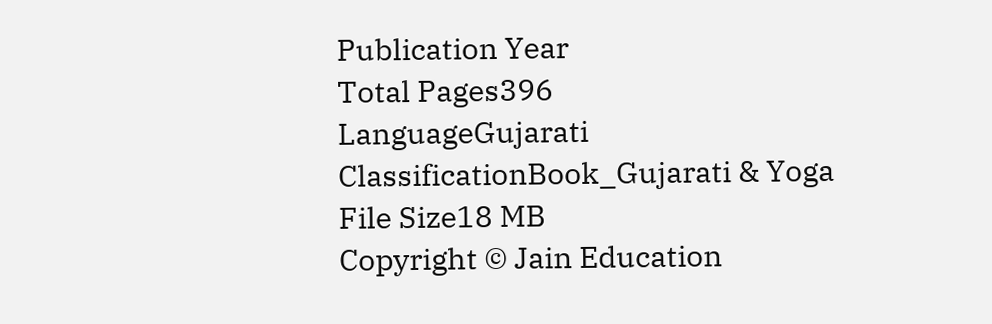Publication Year
Total Pages396
LanguageGujarati
ClassificationBook_Gujarati & Yoga
File Size18 MB
Copyright © Jain Education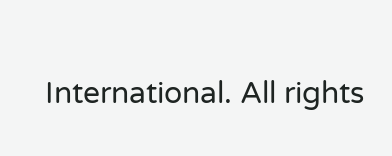International. All rights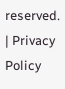reserved. | Privacy Policy